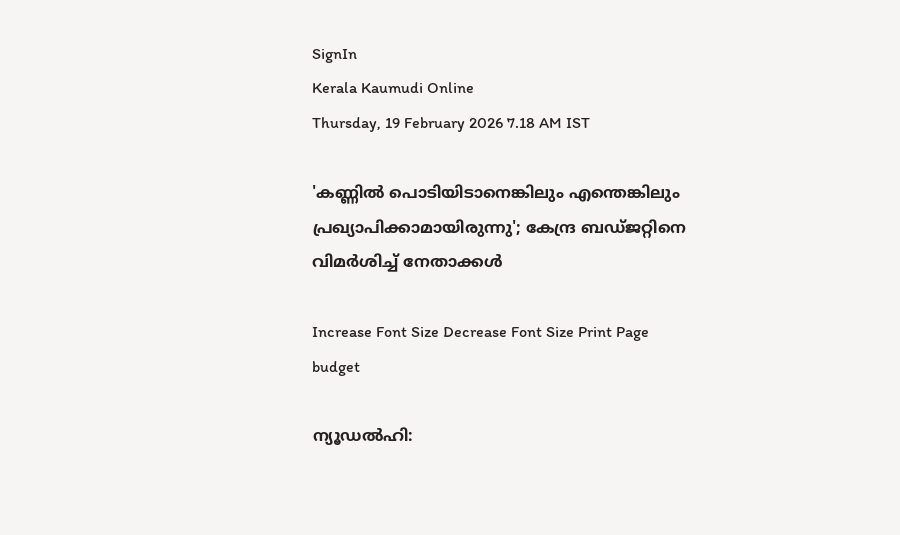SignIn
Kerala Kaumudi Online
Thursday, 19 February 2026 7.18 AM IST

'കണ്ണിൽ പൊടിയിടാനെങ്കിലും എന്തെങ്കിലും പ്രഖ്യാപിക്കാമായിരുന്നു'; കേന്ദ്ര ബഡ്‌ജറ്റിനെ വിമർശിച്ച് നേതാക്കൾ

Increase Font Size Decrease Font Size Print Page
budget

ന്യൂഡൽഹി: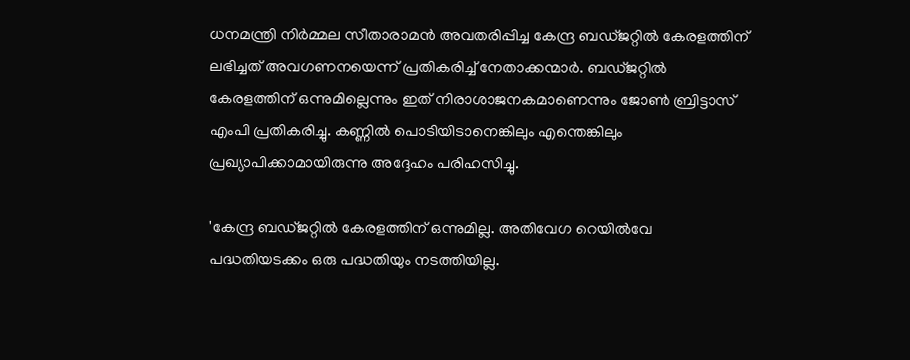ധനമന്ത്രി നിർമ്മല സീതാരാമൻ അവതരിപ്പിച്ച കേന്ദ്ര ബഡ്‌ജറ്റിൽ കേരളത്തിന് ലഭിച്ചത് അവഗണനയെന്ന് പ്രതികരിച്ച് നേതാക്കന്മാർ. ബഡ്‌ജറ്റിൽ കേരളത്തിന് ഒന്നുമില്ലെന്നും ഇത് നിരാശാജനകമാണെന്നും ജോൺ ബ്രിട്ടാസ് എംപി പ്രതികരിച്ചു. കണ്ണിൽ പൊടിയിടാനെങ്കിലും എന്തെങ്കിലും പ്രഖ്യാപിക്കാമായിരുന്നു അദ്ദേഹം പരിഹസിച്ചു.

'കേന്ദ്ര ബഡ്‌ജറ്റിൽ കേരളത്തിന് ഒന്നുമില്ല. അതിവേഗ റെയിൽവേ പദ്ധതിയടക്കം ഒരു പദ്ധതിയും നടത്തിയില്ല.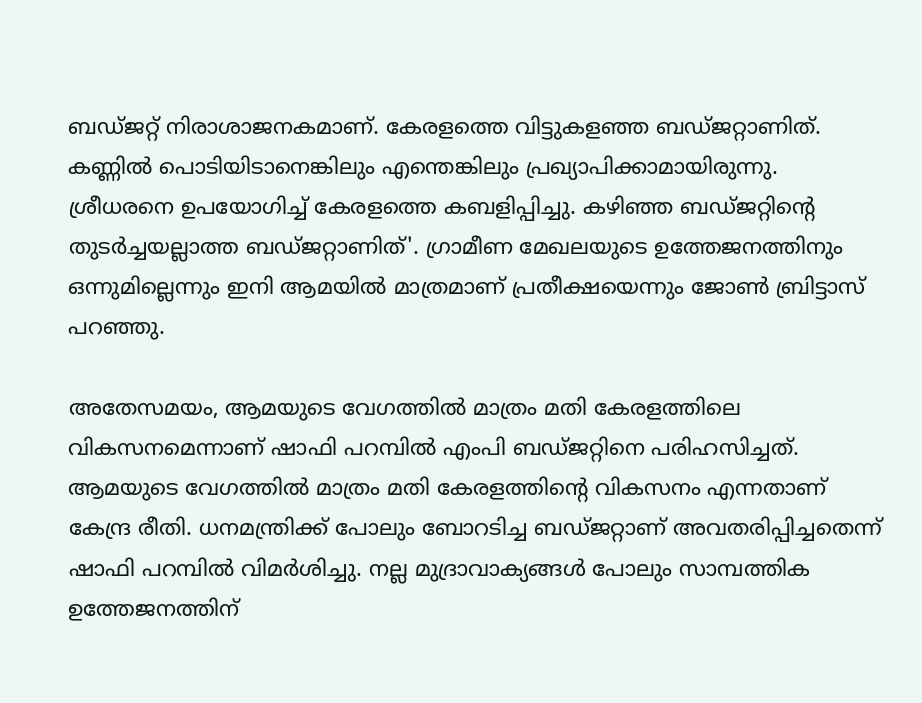ബഡ്‌ജറ്റ് നിരാശാജനകമാണ്. കേരളത്തെ വിട്ടുകളഞ്ഞ ബഡ്‌ജറ്റാണിത്. കണ്ണിൽ പൊടിയിടാനെങ്കിലും എന്തെങ്കിലും പ്രഖ്യാപിക്കാമായിരുന്നു. ശ്രീധരനെ ഉപയോഗിച്ച് കേരളത്തെ കബളിപ്പിച്ചു. കഴിഞ്ഞ ബഡ്‌ജറ്റിന്റെ തുടർച്ചയല്ലാത്ത ബഡ്‌ജറ്റാണിത്'. ഗ്രാമീണ മേഖലയുടെ ഉത്തേജനത്തിനും ഒന്നുമില്ലെന്നും ഇനി ആമയിൽ മാത്രമാണ് പ്രതീക്ഷയെന്നും ജോൺ ബ്രിട്ടാസ് പറഞ്ഞു.

അതേസമയം, ആമയുടെ വേഗത്തിൽ മാത്രം മതി കേരളത്തിലെ വികസനമെന്നാണ് ഷാഫി പറമ്പിൽ എംപി ബഡ്‌ജറ്റിനെ പരിഹസിച്ചത്. ആമയുടെ വേഗത്തിൽ മാത്രം മതി കേരളത്തിന്റെ വികസനം എന്നതാണ് കേന്ദ്ര രീതി. ധനമന്ത്രിക്ക് പോലും ബോറടിച്ച ബഡ്‌ജറ്റാണ് അവതരിപ്പിച്ചതെന്ന് ഷാഫി പറമ്പിൽ വിമർശിച്ചു. നല്ല മുദ്രാവാക്യങ്ങൾ പോലും സാമ്പത്തിക ഉത്തേജനത്തിന്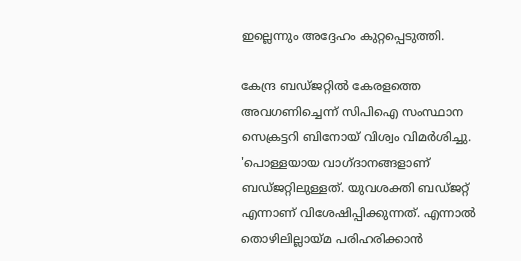ഇല്ലെന്നും അദ്ദേഹം കുറ്റപ്പെടുത്തി.

കേന്ദ്ര ബഡ്‌ജറ്റിൽ കേരളത്തെ അവഗണിച്ചെന്ന് സിപിഐ സംസ്ഥാന സെക്രട്ടറി ബിനോയ് വിശ്വം വിമർശിച്ചു. 'പൊള്ളയായ വാഗ്ദാനങ്ങളാണ് ബഡ്‌ജറ്റിലുള്ളത്. യുവശക്തി ബഡ്‌ജറ്റ് എന്നാണ് വിശേഷിപ്പിക്കുന്നത്. എന്നാൽ തൊഴിലില്ലായ്‌മ പരിഹരിക്കാൻ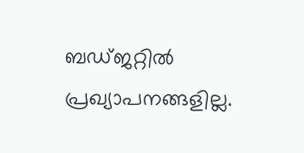ബഡ്‌ജറ്റിൽ പ്രഖ്യാപനങ്ങളില്ല.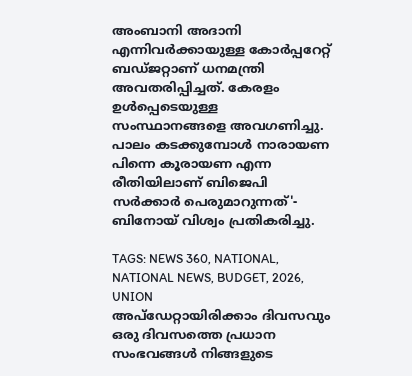അംബാനി അദാനി എന്നിവർക്കായുള്ള കോർപ്പറേറ്റ് ബഡ്‌ജറ്റാണ് ധനമന്ത്രി അവതരിപ്പിച്ചത്. കേരളം ഉൾപ്പെടെയുള്ള സംസ്ഥാനങ്ങളെ അവഗണിച്ചു. പാലം കടക്കുമ്പോൾ നാരായണ പിന്നെ കൂരായണ എന്ന രീതിയിലാണ് ബിജെപി സർക്കാർ പെരുമാറുന്നത്'- ബിനോയ് വിശ്വം പ്രതികരിച്ചു.

TAGS: NEWS 360, NATIONAL, NATIONAL NEWS, BUDGET, 2026, UNION
അപ്ഡേറ്റായിരിക്കാം ദിവസവും
ഒരു ദിവസത്തെ പ്രധാന സംഭവങ്ങൾ നിങ്ങളുടെ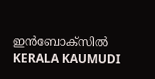ഇൻബോക്സിൽ
KERALA KAUMUDI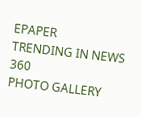EPAPER
TRENDING IN NEWS 360
PHOTO GALLERY